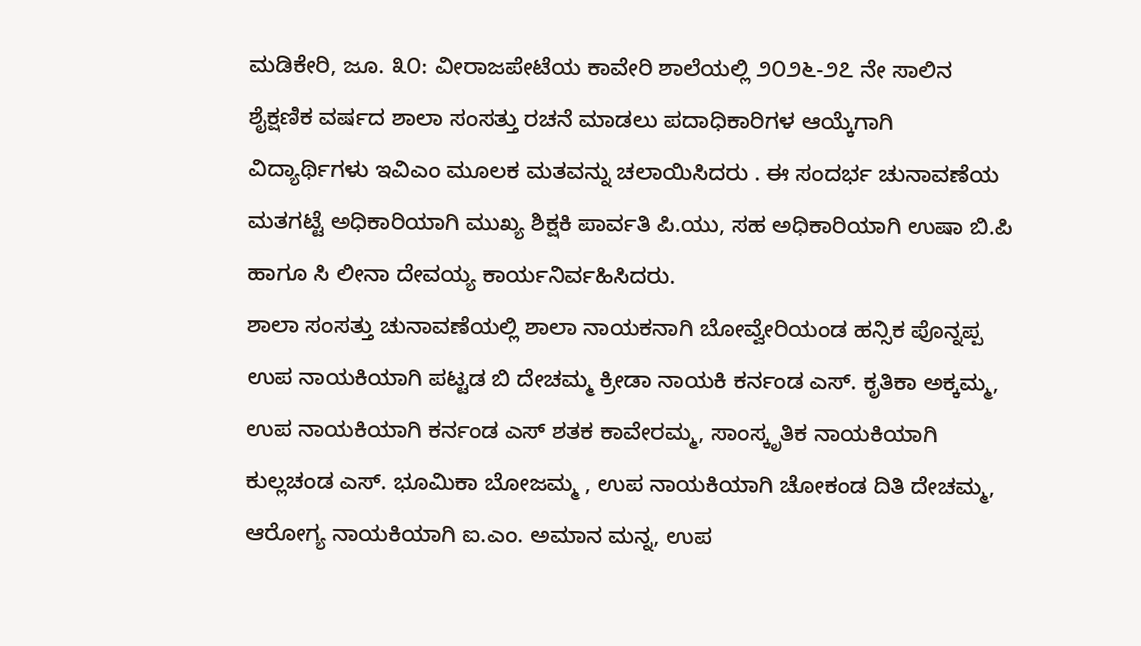ಮಡಿಕೇರಿ, ಜೂ. ೩೦: ವೀರಾಜಪೇಟೆಯ ಕಾವೇರಿ ಶಾಲೆಯಲ್ಲಿ ೨೦೨೬-೨೭ ನೇ ಸಾಲಿನ ಶೈಕ್ಷಣಿಕ ವರ್ಷದ ಶಾಲಾ ಸಂಸತ್ತು ರಚನೆ ಮಾಡಲು ಪದಾಧಿಕಾರಿಗಳ ಆಯ್ಕೆಗಾಗಿ ವಿದ್ಯಾರ್ಥಿಗಳು ಇವಿಎಂ ಮೂಲಕ ಮತವನ್ನು ಚಲಾಯಿಸಿದರು . ಈ ಸಂದರ್ಭ ಚುನಾವಣೆಯ ಮತಗಟ್ಟೆ ಅಧಿಕಾರಿಯಾಗಿ ಮುಖ್ಯ ಶಿಕ್ಷಕಿ ಪಾರ್ವತಿ ಪಿ.ಯು, ಸಹ ಅಧಿಕಾರಿಯಾಗಿ ಉಷಾ ಬಿ.ಪಿ ಹಾಗೂ ಸಿ ಲೀನಾ ದೇವಯ್ಯ ಕಾರ್ಯನಿರ್ವಹಿಸಿದರು.
ಶಾಲಾ ಸಂಸತ್ತು ಚುನಾವಣೆಯಲ್ಲಿ ಶಾಲಾ ನಾಯಕನಾಗಿ ಬೋವ್ವೇರಿಯಂಡ ಹನ್ಸಿಕ ಪೊನ್ನಪ್ಪ ಉಪ ನಾಯಕಿಯಾಗಿ ಪಟ್ಟಡ ಬಿ ದೇಚಮ್ಮ ಕ್ರೀಡಾ ನಾಯಕಿ ಕರ್ನಂಡ ಎಸ್. ಕೃತಿಕಾ ಅಕ್ಕಮ್ಮ, ಉಪ ನಾಯಕಿಯಾಗಿ ಕರ್ನಂಡ ಎಸ್ ಶತಕ ಕಾವೇರಮ್ಮ, ಸಾಂಸ್ಕೃತಿಕ ನಾಯಕಿಯಾಗಿ ಕುಲ್ಲಚಂಡ ಎಸ್. ಭೂಮಿಕಾ ಬೋಜಮ್ಮ , ಉಪ ನಾಯಕಿಯಾಗಿ ಚೋಕಂಡ ದಿತಿ ದೇಚಮ್ಮ, ಆರೋಗ್ಯ ನಾಯಕಿಯಾಗಿ ಐ.ಎಂ. ಅಮಾನ ಮನ್ನ, ಉಪ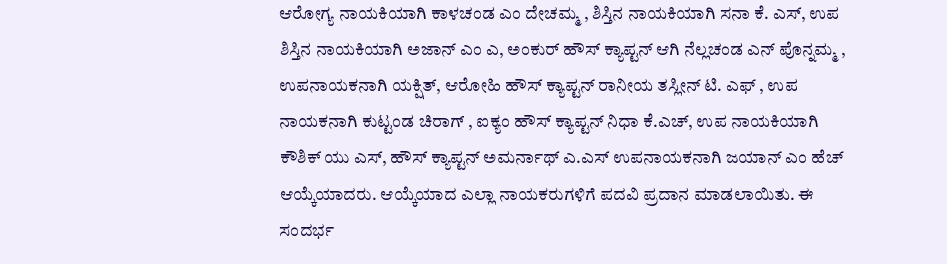ಆರೋಗ್ಯ ನಾಯಕಿಯಾಗಿ ಕಾಳಚಂಡ ಎಂ ದೇಚಮ್ಮ , ಶಿಸ್ತಿನ ನಾಯಕಿಯಾಗಿ ಸನಾ ಕೆ. ಎಸ್, ಉಪ ಶಿಸ್ತಿನ ನಾಯಕಿಯಾಗಿ ಅಜಾನ್ ಎಂ ಎ, ಅಂಕುರ್ ಹೌಸ್ ಕ್ಯಾಪ್ಟನ್ ಆಗಿ ನೆಲ್ಲಚಂಡ ಎನ್ ಪೊನ್ನಮ್ಮ , ಉಪನಾಯಕನಾಗಿ ಯಕ್ಷಿತ್, ಆರೋಹಿ ಹೌಸ್ ಕ್ಯಾಪ್ಟನ್ ರಾನೀಯ ತಸ್ಲೀನ್ ಟಿ. ಎಫ್ , ಉಪ ನಾಯಕನಾಗಿ ಕುಟ್ಟಂಡ ಚಿರಾಗ್ , ಐಕ್ಯಂ ಹೌಸ್ ಕ್ಯಾಪ್ಟನ್ ನಿಧಾ ಕೆ.ಎಚ್, ಉಪ ನಾಯಕಿಯಾಗಿ ಕೌಶಿಕ್ ಯು ಎಸ್, ಹೌಸ್ ಕ್ಯಾಪ್ಟನ್ ಅಮರ್ನಾಥ್ ಎ.ಎಸ್ ಉಪನಾಯಕನಾಗಿ ಜಯಾನ್ ಎಂ ಹೆಚ್ ಆಯ್ಕೆಯಾದರು. ಆಯ್ಕೆಯಾದ ಎಲ್ಲಾ ನಾಯಕರುಗಳಿಗೆ ಪದವಿ ಪ್ರದಾನ ಮಾಡಲಾಯಿತು. ಈ ಸಂದರ್ಭ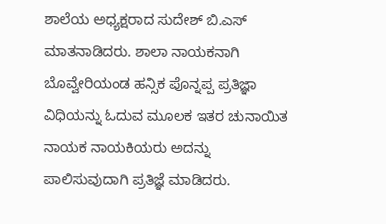ಶಾಲೆಯ ಅಧ್ಯಕ್ಷರಾದ ಸುದೇಶ್ ಬಿ.ಎಸ್ ಮಾತನಾಡಿದರು. ಶಾಲಾ ನಾಯಕನಾಗಿ ಬೊವ್ವೇರಿಯಂಡ ಹನ್ಸಿಕ ಪೊನ್ನಪ್ಪ ಪ್ರತಿಜ್ಞಾ ವಿಧಿಯನ್ನು ಓದುವ ಮೂಲಕ ಇತರ ಚುನಾಯಿತ ನಾಯಕ ನಾಯಕಿಯರು ಅದನ್ನು ಪಾಲಿಸುವುದಾಗಿ ಪ್ರತಿಜ್ಞೆ ಮಾಡಿದರು.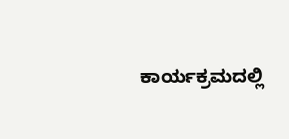ಕಾರ್ಯಕ್ರಮದಲ್ಲಿ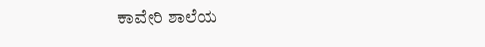ಕಾವೇರಿ ಶಾಲೆಯ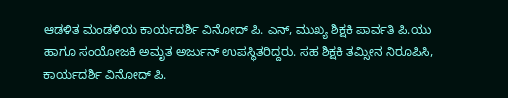ಆಡಳಿತ ಮಂಡಳಿಯ ಕಾರ್ಯದರ್ಶಿ ವಿನೋದ್ ಪಿ. ಎನ್, ಮುಖ್ಯ ಶಿಕ್ಷಕಿ ಪಾರ್ವತಿ ಪಿ.ಯು ಹಾಗೂ ಸಂಯೋಜಕಿ ಅಮೃತ ಅರ್ಜುನ್ ಉಪಸ್ಥಿತರಿದ್ದರು. ಸಹ ಶಿಕ್ಷಕಿ ತಮ್ಸೀನ ನಿರೂಪಿಸಿ, ಕಾರ್ಯದರ್ಶಿ ವಿನೋದ್ ಪಿ.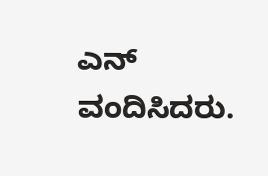ಎನ್ ವಂದಿಸಿದರು.